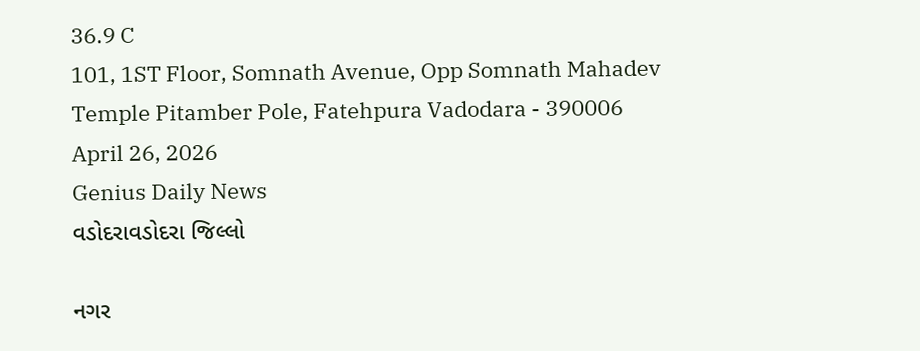36.9 C
101, 1ST Floor, Somnath Avenue, Opp Somnath Mahadev Temple Pitamber Pole, Fatehpura Vadodara - 390006
April 26, 2026
Genius Daily News
વડોદરાવડોદરા જિલ્લો

નગર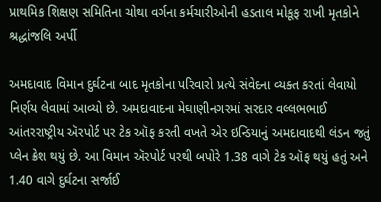પ્રાથમિક શિક્ષણ સમિતિના ચોથા વર્ગના કર્મચારીઓની હડતાલ મોકૂફ રાખી મૃતકોને શ્રદ્ધાંજલિ અર્પી

અમદાવાદ વિમાન દુર્ઘટના બાદ મૃતકોના પરિવારો પ્રત્યે સંવેદના વ્યક્ત કરતાં લેવાયો નિર્ણય લેવામાં આવ્યો છે. અમદાવાદના મેઘાણીનગરમાં સરદાર વલ્લભભાઈ આંતરરાષ્ટ્રીય ઍરપોર્ટ પર ટેક ઑફ કરતી વખતે એર ઇન્ડિયાનું અમદાવાદથી લંડન જતું પ્લેન ક્રેશ થયું છે. આ વિમાન ઍરપોર્ટ પરથી બપોરે 1.38 વાગે ટેક ઑફ થયું હતું અને 1.40 વાગે દુર્ઘટના સર્જાઈ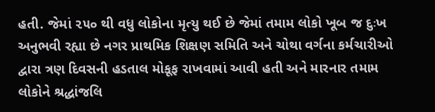હતી. જેમાં ૨૫૦ થી વધુ લોકોના મૃત્યુ થઈ છે જેમાં તમામ લોકો ખૂબ જ દુઃખ અનુભવી રહ્યા છે નગર પ્રાથમિક શિક્ષણ સમિતિ અને ચોથા વર્ગના કર્મચારીઓ દ્વારા ત્રણ દિવસની હડતાલ મોકૂફ રાખવામાં આવી હતી અને મારનાર તમામ લોકોને શ્રદ્ધાંજલિ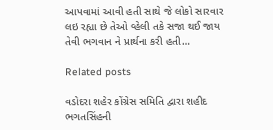આપવામાં આવી હતી સાથે જે લોકો સારવાર લઇ રહ્યા છે તેઓ વ્હેલી તકે સજા થઈ જાય તેવી ભગવાન ને પ્રાર્થના કરી હતી…

Related posts

વડોદરા શહેર કોંગ્રેસ સમિતિ દ્વારા શહીદ ભગતસિંહની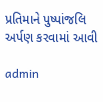પ્રતિમાને પુષ્પાંજલિ અર્પણ કરવામાં આવી

admin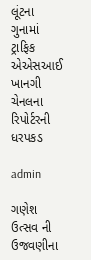લૂંટના ગુનામાં ટ્રાફિક એએસઆઈ ખાનગી ચેનલના રિપોર્ટરની ધરપકડ

admin

ગણેશ ઉત્સવ ની ઉજવણીના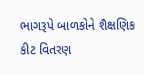ભાગરૂપે બાળકોને શૈક્ષણિક કીટ વિતરણ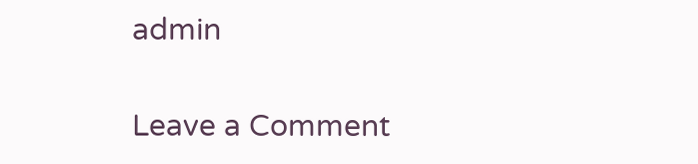admin

Leave a Comment